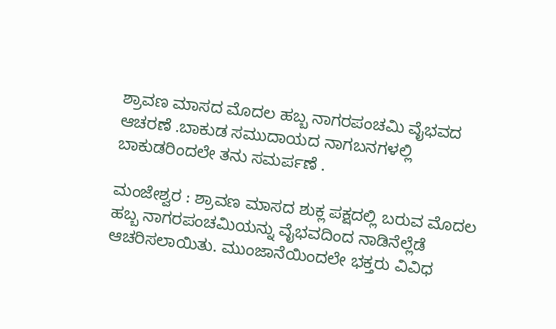ಶ್ರಾವಣ ಮಾಸದ ಮೊದಲ ಹಬ್ಬ ನಾಗರಪಂಚಮಿ ವೈಭವದ ಆಚರಣೆ .ಬಾಕುಡ ಸಮುದಾಯದ ನಾಗಬನಗಳಲ್ಲಿ ಬಾಕುಡರಿಂದಲೇ ತನು ಸಮರ್ಪಣೆ .

ಮಂಜೇಶ್ವರ : ಶ್ರಾವಣ ಮಾಸದ ಶುಕ್ಲ ಪಕ್ಷದಲ್ಲಿ ಬರುವ ಮೊದಲ ಹಬ್ಬ ನಾಗರಪಂಚಮಿಯನ್ನು ವೈಭವದಿಂದ ನಾಡಿನೆಲ್ಲೆಡೆ ಆಚರಿಸಲಾಯಿತು. ಮುಂಜಾನೆಯಿಂದಲೇ ಭಕ್ತರು ವಿವಿಧ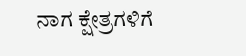ನಾಗ ಕ್ಷೇತ್ರಗಳಿಗೆ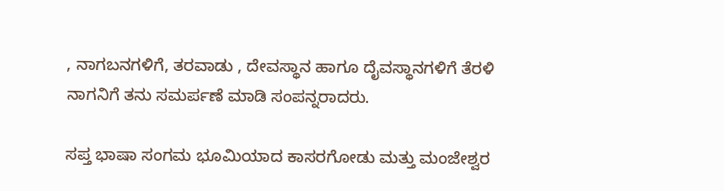, ನಾಗಬನಗಳಿಗೆ, ತರವಾಡು , ದೇವಸ್ಥಾನ ಹಾಗೂ ದೈವಸ್ಥಾನಗಳಿಗೆ ತೆರಳಿ ನಾಗನಿಗೆ ತನು ಸಮರ್ಪಣೆ ಮಾಡಿ ಸಂಪನ್ನರಾದರು.

ಸಪ್ತ ಭಾಷಾ ಸಂಗಮ ಭೂಮಿಯಾದ ಕಾಸರಗೋಡು ಮತ್ತು ಮಂಜೇಶ್ವರ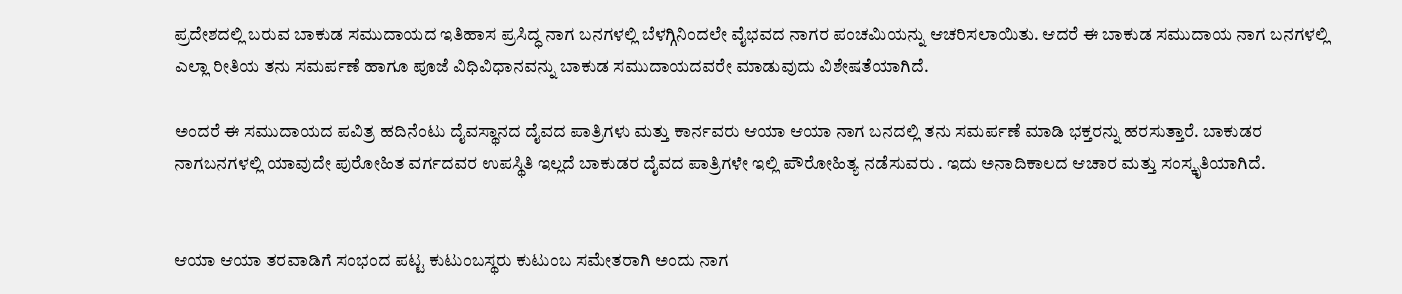ಪ್ರದೇಶದಲ್ಲಿ ಬರುವ ಬಾಕುಡ ಸಮುದಾಯದ ಇತಿಹಾಸ ಪ್ರಸಿದ್ಧ ನಾಗ ಬನಗಳಲ್ಲಿ ಬೆಳಗ್ಗಿನಿಂದಲೇ ವೈಭವದ ನಾಗರ ಪಂಚಮಿಯನ್ನು ಆಚರಿಸಲಾಯಿತು. ಆದರೆ ಈ ಬಾಕುಡ ಸಮುದಾಯ ನಾಗ ಬನಗಳಲ್ಲಿ ಎಲ್ಲಾ ರೀತಿಯ ತನು ಸಮರ್ಪಣೆ ಹಾಗೂ ಪೂಜೆ ವಿಧಿವಿಧಾನವನ್ನು ಬಾಕುಡ ಸಮುದಾಯದವರೇ ಮಾಡುವುದು ವಿಶೇಷತೆಯಾಗಿದೆ.

ಅಂದರೆ ಈ ಸಮುದಾಯದ ಪವಿತ್ರ ಹದಿನೆಂಟು ದೈವಸ್ಥಾನದ ದೈವದ ಪಾತ್ರಿಗಳು ಮತ್ತು ಕಾರ್ನವರು ಆಯಾ ಆಯಾ ನಾಗ ಬನದಲ್ಲಿ ತನು ಸಮರ್ಪಣೆ ಮಾಡಿ ಭಕ್ತರನ್ನು ಹರಸುತ್ತಾರೆ. ಬಾಕುಡರ ನಾಗಬನಗಳಲ್ಲಿ ಯಾವುದೇ ಪುರೋಹಿತ ವರ್ಗದವರ ಉಪಸ್ಥಿತಿ ಇಲ್ಲದೆ ಬಾಕುಡರ ದೈವದ ಪಾತ್ರಿಗಳೇ ಇಲ್ಲಿ ಪೌರೋಹಿತ್ಯ ನಡೆಸುವರು . ಇದು ಅನಾದಿಕಾಲದ ಆಚಾರ ಮತ್ತು ಸಂಸ್ಕೃತಿಯಾಗಿದೆ.


ಆಯಾ ಆಯಾ ತರವಾಡಿಗೆ ಸಂಭಂದ ಪಟ್ಟ ಕುಟುಂಬಸ್ಥರು ಕುಟುಂಬ ಸಮೇತರಾಗಿ ಅಂದು ನಾಗ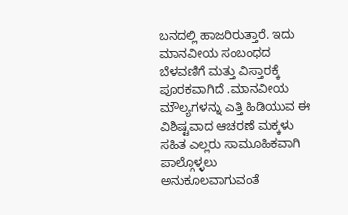ಬನದಲ್ಲಿ ಹಾಜರಿರುತ್ತಾರೆ. ಇದು ಮಾನವೀಯ ಸಂಬಂಧದ ಬೆಳವಣಿಗೆ ಮತ್ತು ವಿಸ್ತಾರಕ್ಕೆ ಪೂರಕವಾಗಿದೆ .ಮಾನವೀಯ ಮೌಲ್ಯಗಳನ್ನು ಎತ್ತಿ ಹಿಡಿಯುವ ಈ ವಿಶಿಷ್ಟವಾದ ಆಚರಣೆ ಮಕ್ಕಳು ಸಹಿತ ಎಲ್ಲರು ಸಾಮೂಹಿಕವಾಗಿ ಪಾಲ್ಗೊಳ್ಳಲು ಅನುಕೂಲವಾಗುವಂತೆ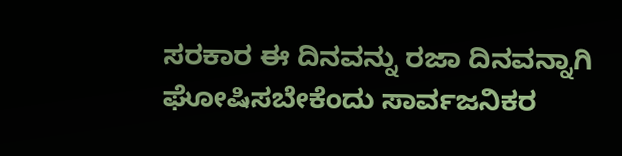ಸರಕಾರ ಈ ದಿನವನ್ನು ರಜಾ ದಿನವನ್ನಾಗಿ ಘೋಷಿಸಬೇಕೆಂದು ಸಾರ್ವಜನಿಕರ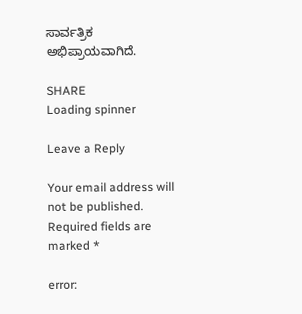ಸಾರ್ವತ್ರಿಕ ಅಭಿಪ್ರಾಯವಾಗಿದೆ.

SHARE
Loading spinner

Leave a Reply

Your email address will not be published. Required fields are marked *

error: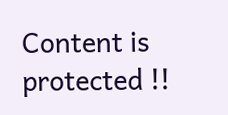Content is protected !!